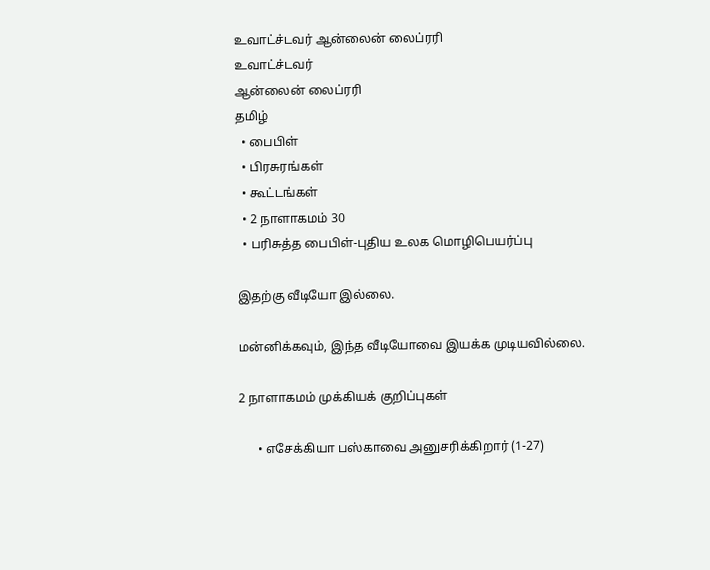உவாட்ச்டவர் ஆன்லைன் லைப்ரரி
உவாட்ச்டவர்
ஆன்லைன் லைப்ரரி
தமிழ்
  • பைபிள்
  • பிரசுரங்கள்
  • கூட்டங்கள்
  • 2 நாளாகமம் 30
  • பரிசுத்த பைபிள்-புதிய உலக மொழிபெயர்ப்பு

இதற்கு வீடியோ இல்லை.

மன்னிக்கவும், இந்த வீடியோவை இயக்க முடியவில்லை.

2 நாளாகமம் முக்கியக் குறிப்புகள்

      • எசேக்கியா பஸ்காவை அனுசரிக்கிறார் (1-27)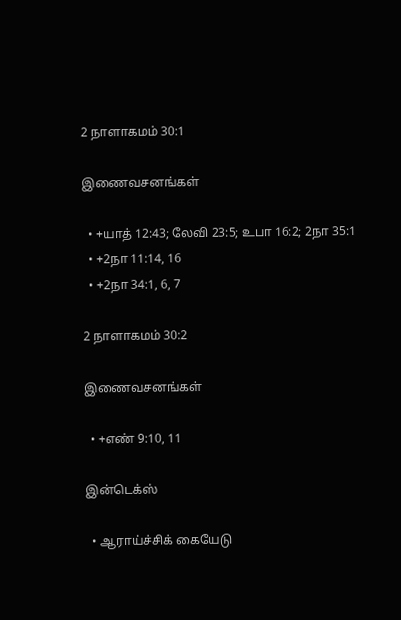2 நாளாகமம் 30:1

இணைவசனங்கள்

  • +யாத் 12:43; லேவி 23:5; உபா 16:2; 2நா 35:1
  • +2நா 11:14, 16
  • +2நா 34:1, 6, 7

2 நாளாகமம் 30:2

இணைவசனங்கள்

  • +எண் 9:10, 11

இன்டெக்ஸ்

  • ஆராய்ச்சிக் கையேடு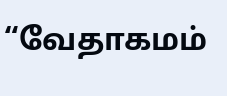“வேதாகமம்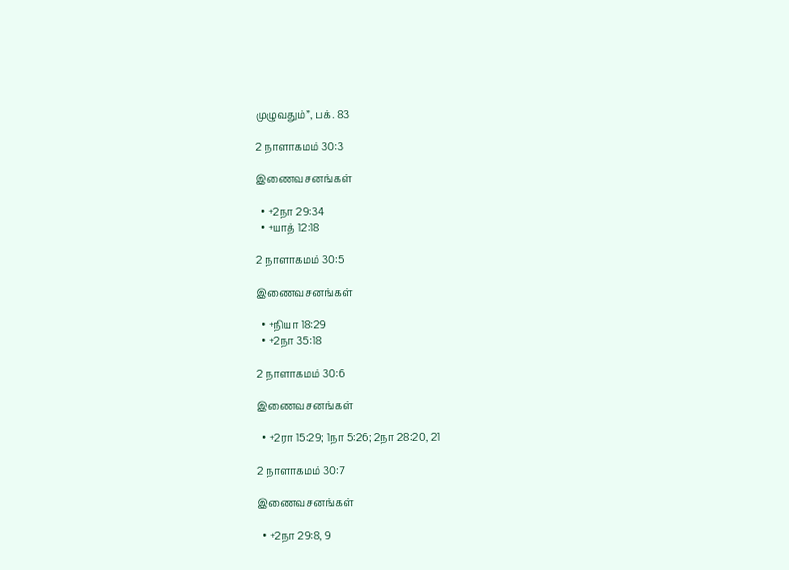முழுவதும்”, பக். 83

2 நாளாகமம் 30:3

இணைவசனங்கள்

  • +2நா 29:34
  • +யாத் 12:18

2 நாளாகமம் 30:5

இணைவசனங்கள்

  • +நியா 18:29
  • +2நா 35:18

2 நாளாகமம் 30:6

இணைவசனங்கள்

  • +2ரா 15:29; 1நா 5:26; 2நா 28:20, 21

2 நாளாகமம் 30:7

இணைவசனங்கள்

  • +2நா 29:8, 9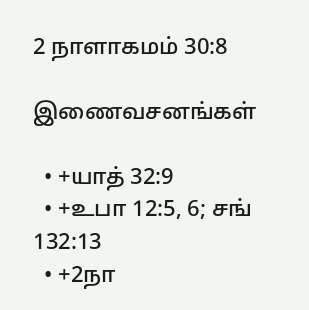2 நாளாகமம் 30:8

இணைவசனங்கள்

  • +யாத் 32:9
  • +உபா 12:5, 6; சங் 132:13
  • +2நா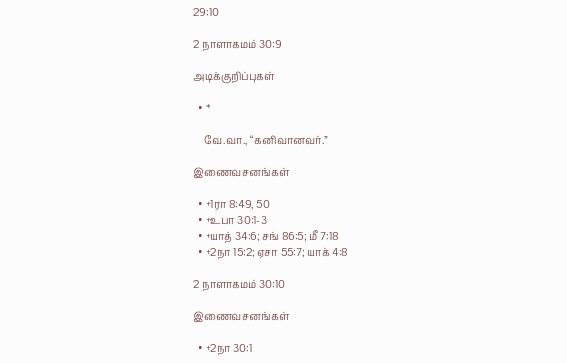29:10

2 நாளாகமம் 30:9

அடிக்குறிப்புகள்

  • *

    வே.வா., “கனிவானவர்.”

இணைவசனங்கள்

  • +1ரா 8:49, 50
  • +உபா 30:1-3
  • +யாத் 34:6; சங் 86:5; மீ 7:18
  • +2நா 15:2; ஏசா 55:7; யாக் 4:8

2 நாளாகமம் 30:10

இணைவசனங்கள்

  • +2நா 30:1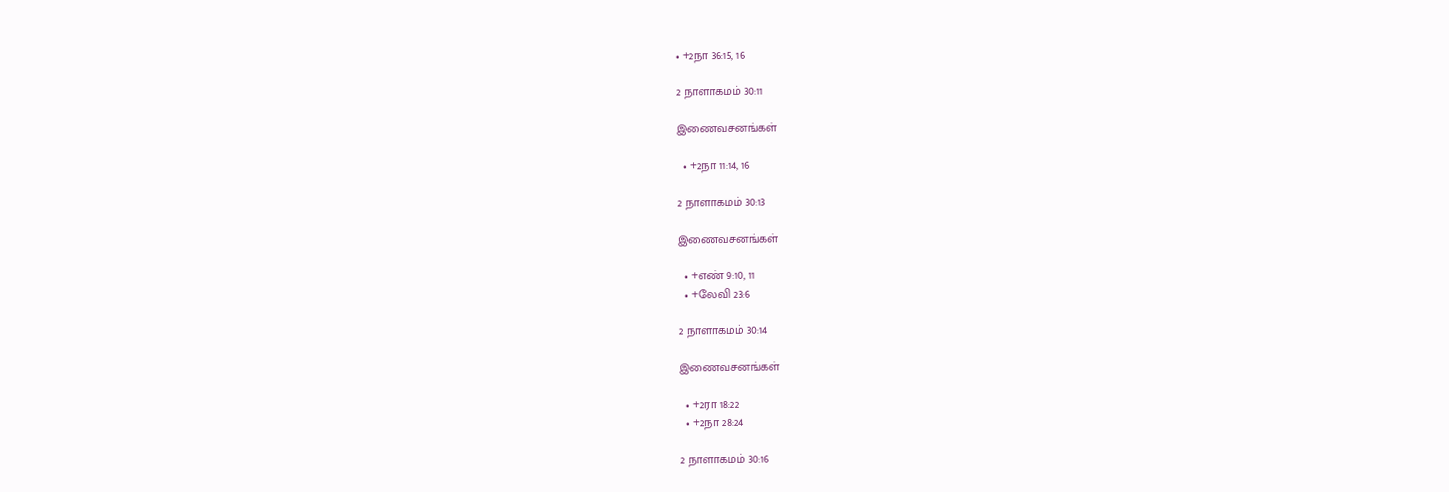• +2நா 36:15, 16

2 நாளாகமம் 30:11

இணைவசனங்கள்

  • +2நா 11:14, 16

2 நாளாகமம் 30:13

இணைவசனங்கள்

  • +எண் 9:10, 11
  • +லேவி 23:6

2 நாளாகமம் 30:14

இணைவசனங்கள்

  • +2ரா 18:22
  • +2நா 28:24

2 நாளாகமம் 30:16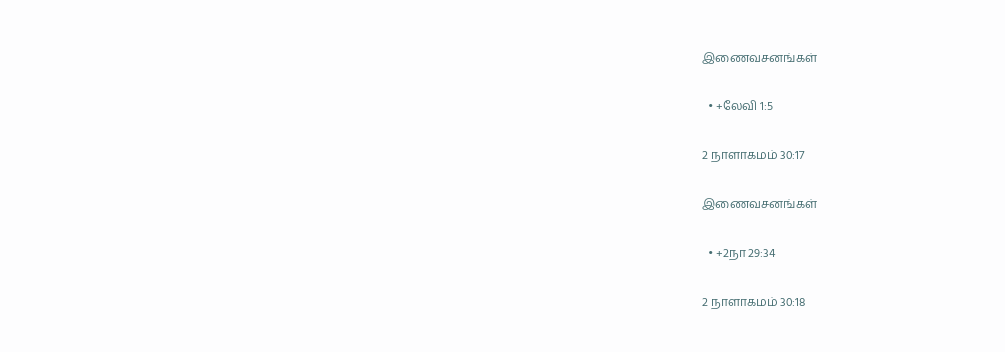இணைவசனங்கள்

  • +லேவி 1:5

2 நாளாகமம் 30:17

இணைவசனங்கள்

  • +2நா 29:34

2 நாளாகமம் 30:18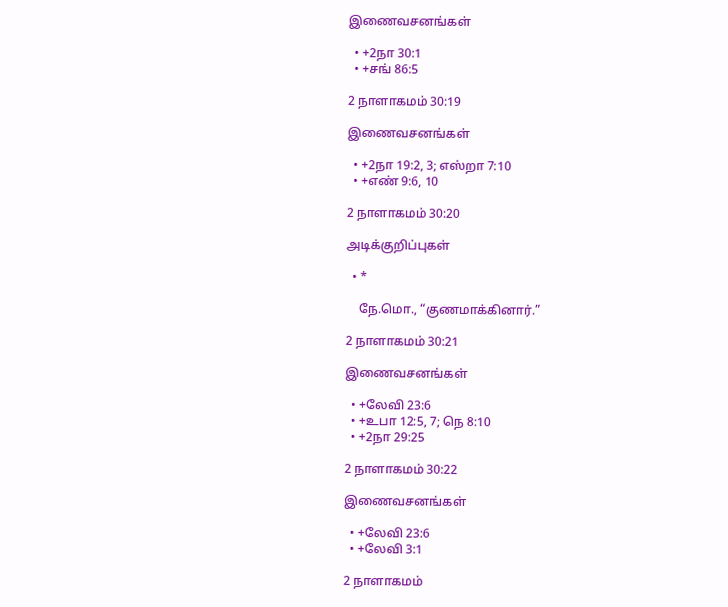இணைவசனங்கள்

  • +2நா 30:1
  • +சங் 86:5

2 நாளாகமம் 30:19

இணைவசனங்கள்

  • +2நா 19:2, 3; எஸ்றா 7:10
  • +எண் 9:6, 10

2 நாளாகமம் 30:20

அடிக்குறிப்புகள்

  • *

    நே.மொ., “குணமாக்கினார்.”

2 நாளாகமம் 30:21

இணைவசனங்கள்

  • +லேவி 23:6
  • +உபா 12:5, 7; நெ 8:10
  • +2நா 29:25

2 நாளாகமம் 30:22

இணைவசனங்கள்

  • +லேவி 23:6
  • +லேவி 3:1

2 நாளாகமம்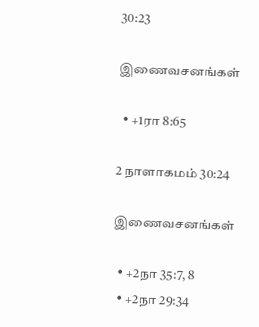30:23

இணைவசனங்கள்

  • +1ரா 8:65

2 நாளாகமம் 30:24

இணைவசனங்கள்

  • +2நா 35:7, 8
  • +2நா 29:34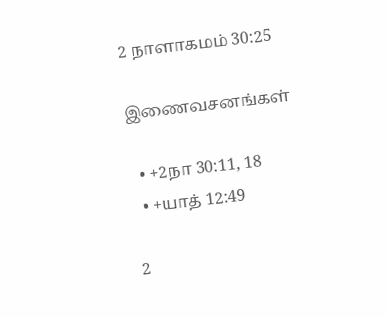2 நாளாகமம் 30:25

இணைவசனங்கள்

  • +2நா 30:11, 18
  • +யாத் 12:49

2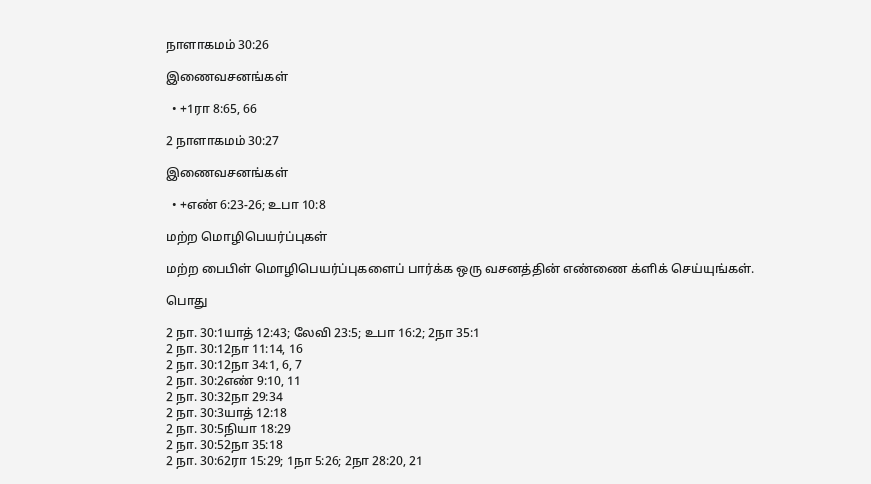நாளாகமம் 30:26

இணைவசனங்கள்

  • +1ரா 8:65, 66

2 நாளாகமம் 30:27

இணைவசனங்கள்

  • +எண் 6:23-26; உபா 10:8

மற்ற மொழிபெயர்ப்புகள்

மற்ற பைபிள் மொழிபெயர்ப்புகளைப் பார்க்க ஒரு வசனத்தின் எண்ணை க்ளிக் செய்யுங்கள்.

பொது

2 நா. 30:1யாத் 12:43; லேவி 23:5; உபா 16:2; 2நா 35:1
2 நா. 30:12நா 11:14, 16
2 நா. 30:12நா 34:1, 6, 7
2 நா. 30:2எண் 9:10, 11
2 நா. 30:32நா 29:34
2 நா. 30:3யாத் 12:18
2 நா. 30:5நியா 18:29
2 நா. 30:52நா 35:18
2 நா. 30:62ரா 15:29; 1நா 5:26; 2நா 28:20, 21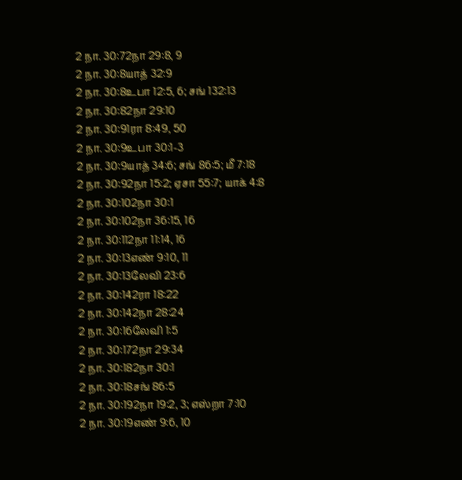2 நா. 30:72நா 29:8, 9
2 நா. 30:8யாத் 32:9
2 நா. 30:8உபா 12:5, 6; சங் 132:13
2 நா. 30:82நா 29:10
2 நா. 30:91ரா 8:49, 50
2 நா. 30:9உபா 30:1-3
2 நா. 30:9யாத் 34:6; சங் 86:5; மீ 7:18
2 நா. 30:92நா 15:2; ஏசா 55:7; யாக் 4:8
2 நா. 30:102நா 30:1
2 நா. 30:102நா 36:15, 16
2 நா. 30:112நா 11:14, 16
2 நா. 30:13எண் 9:10, 11
2 நா. 30:13லேவி 23:6
2 நா. 30:142ரா 18:22
2 நா. 30:142நா 28:24
2 நா. 30:16லேவி 1:5
2 நா. 30:172நா 29:34
2 நா. 30:182நா 30:1
2 நா. 30:18சங் 86:5
2 நா. 30:192நா 19:2, 3; எஸ்றா 7:10
2 நா. 30:19எண் 9:6, 10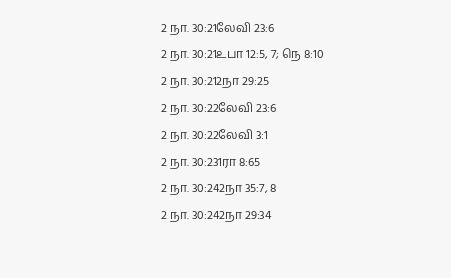2 நா. 30:21லேவி 23:6
2 நா. 30:21உபா 12:5, 7; நெ 8:10
2 நா. 30:212நா 29:25
2 நா. 30:22லேவி 23:6
2 நா. 30:22லேவி 3:1
2 நா. 30:231ரா 8:65
2 நா. 30:242நா 35:7, 8
2 நா. 30:242நா 29:34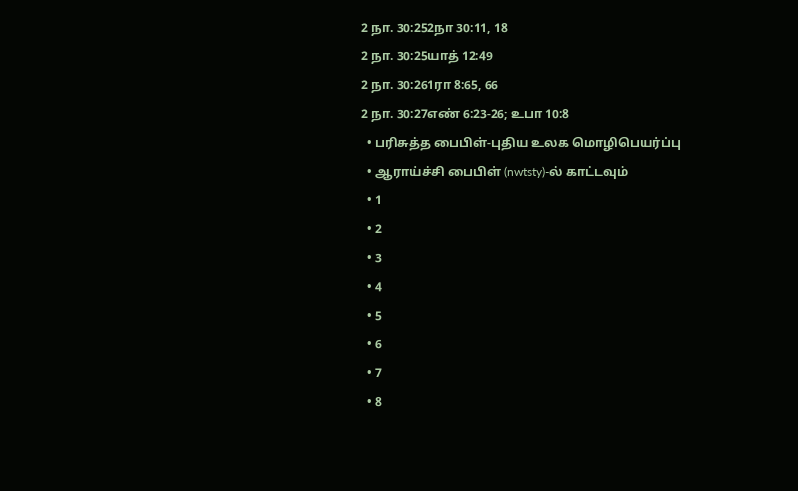2 நா. 30:252நா 30:11, 18
2 நா. 30:25யாத் 12:49
2 நா. 30:261ரா 8:65, 66
2 நா. 30:27எண் 6:23-26; உபா 10:8
  • பரிசுத்த பைபிள்-புதிய உலக மொழிபெயர்ப்பு
  • ஆராய்ச்சி பைபிள் (nwtsty)-ல் காட்டவும்
  • 1
  • 2
  • 3
  • 4
  • 5
  • 6
  • 7
  • 8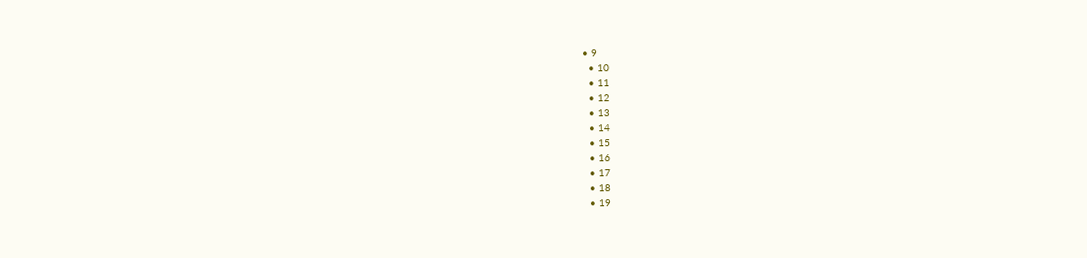• 9
  • 10
  • 11
  • 12
  • 13
  • 14
  • 15
  • 16
  • 17
  • 18
  • 19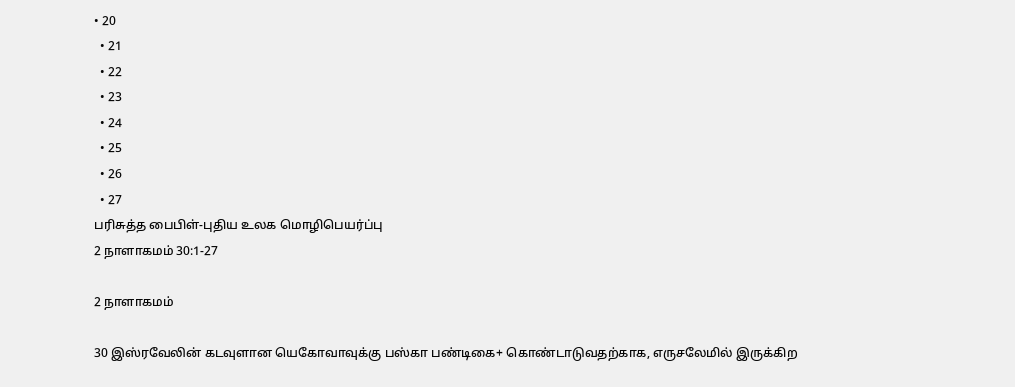• 20
  • 21
  • 22
  • 23
  • 24
  • 25
  • 26
  • 27
பரிசுத்த பைபிள்-புதிய உலக மொழிபெயர்ப்பு
2 நாளாகமம் 30:1-27

2 நாளாகமம்

30 இஸ்ரவேலின் கடவுளான யெகோவாவுக்கு பஸ்கா பண்டிகை+ கொண்டாடுவதற்காக, எருசலேமில் இருக்கிற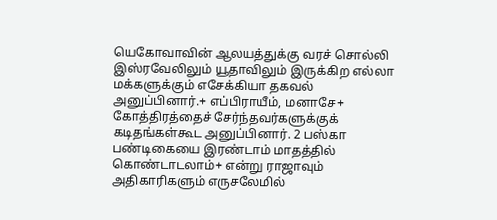யெகோவாவின் ஆலயத்துக்கு வரச் சொல்லி இஸ்ரவேலிலும் யூதாவிலும் இருக்கிற எல்லா மக்களுக்கும் எசேக்கியா தகவல் அனுப்பினார்.+ எப்பிராயீம், மனாசே+ கோத்திரத்தைச் சேர்ந்தவர்களுக்குக் கடிதங்கள்கூட அனுப்பினார். 2 பஸ்கா பண்டிகையை இரண்டாம் மாதத்தில் கொண்டாடலாம்+ என்று ராஜாவும் அதிகாரிகளும் எருசலேமில்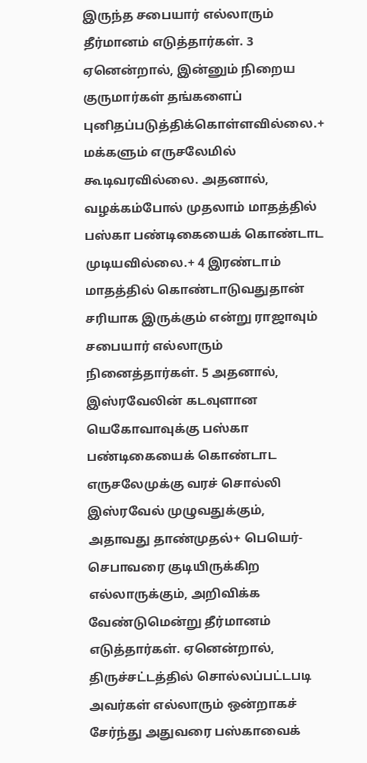இருந்த சபையார் எல்லாரும் தீர்மானம் எடுத்தார்கள். 3 ஏனென்றால், இன்னும் நிறைய குருமார்கள் தங்களைப் புனிதப்படுத்திக்கொள்ளவில்லை.+ மக்களும் எருசலேமில் கூடிவரவில்லை. அதனால், வழக்கம்போல் முதலாம் மாதத்தில் பஸ்கா பண்டிகையைக் கொண்டாட முடியவில்லை.+ 4 இரண்டாம் மாதத்தில் கொண்டாடுவதுதான் சரியாக இருக்கும் என்று ராஜாவும் சபையார் எல்லாரும் நினைத்தார்கள். 5 அதனால், இஸ்ரவேலின் கடவுளான யெகோவாவுக்கு பஸ்கா பண்டிகையைக் கொண்டாட எருசலேமுக்கு வரச் சொல்லி இஸ்ரவேல் முழுவதுக்கும், அதாவது தாண்முதல்+ பெயெர்-செபாவரை குடியிருக்கிற எல்லாருக்கும், அறிவிக்க வேண்டுமென்று தீர்மானம் எடுத்தார்கள். ஏனென்றால், திருச்சட்டத்தில் சொல்லப்பட்டபடி அவர்கள் எல்லாரும் ஒன்றாகச் சேர்ந்து அதுவரை பஸ்காவைக்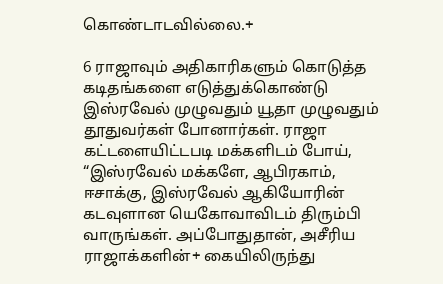கொண்டாடவில்லை.+

6 ராஜாவும் அதிகாரிகளும் கொடுத்த கடிதங்களை எடுத்துக்கொண்டு இஸ்ரவேல் முழுவதும் யூதா முழுவதும் தூதுவர்கள் போனார்கள். ராஜா கட்டளையிட்டபடி மக்களிடம் போய், “இஸ்ரவேல் மக்களே, ஆபிரகாம், ஈசாக்கு, இஸ்ரவேல் ஆகியோரின் கடவுளான யெகோவாவிடம் திரும்பி வாருங்கள். அப்போதுதான், அசீரிய ராஜாக்களின்+ கையிலிருந்து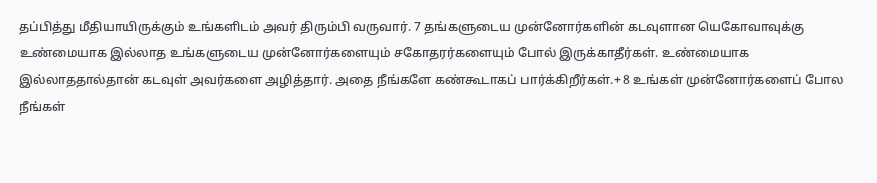தப்பித்து மீதியாயிருக்கும் உங்களிடம் அவர் திரும்பி வருவார். 7 தங்களுடைய முன்னோர்களின் கடவுளான யெகோவாவுக்கு உண்மையாக இல்லாத உங்களுடைய முன்னோர்களையும் சகோதரர்களையும் போல் இருக்காதீர்கள். உண்மையாக இல்லாததால்தான் கடவுள் அவர்களை அழித்தார். அதை நீங்களே கண்கூடாகப் பார்க்கிறீர்கள்.+ 8 உங்கள் முன்னோர்களைப் போல நீங்கள்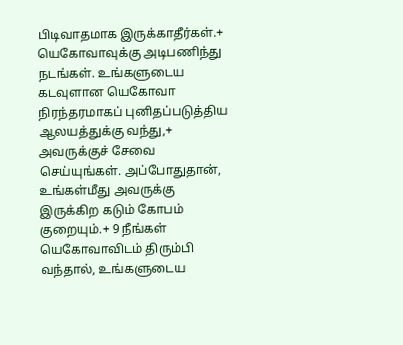பிடிவாதமாக இருக்காதீர்கள்.+ யெகோவாவுக்கு அடிபணிந்து நடங்கள். உங்களுடைய கடவுளான யெகோவா நிரந்தரமாகப் புனிதப்படுத்திய ஆலயத்துக்கு வந்து,+ அவருக்குச் சேவை செய்யுங்கள். அப்போதுதான், உங்கள்மீது அவருக்கு இருக்கிற கடும் கோபம் குறையும்.+ 9 நீங்கள் யெகோவாவிடம் திரும்பி வந்தால், உங்களுடைய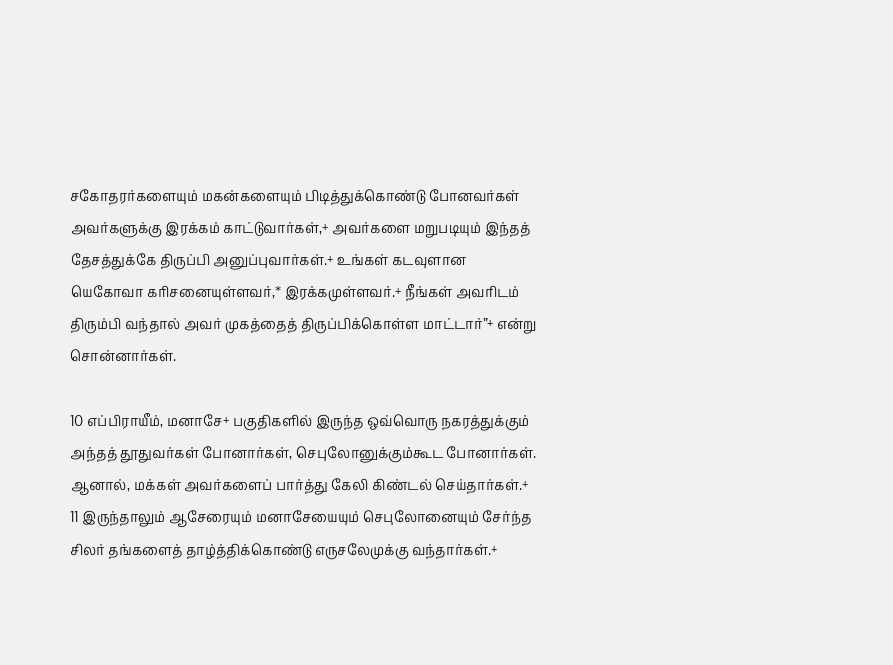சகோதரர்களையும் மகன்களையும் பிடித்துக்கொண்டு போனவர்கள் அவர்களுக்கு இரக்கம் காட்டுவார்கள்,+ அவர்களை மறுபடியும் இந்தத் தேசத்துக்கே திருப்பி அனுப்புவார்கள்.+ உங்கள் கடவுளான யெகோவா கரிசனையுள்ளவர்,* இரக்கமுள்ளவர்.+ நீங்கள் அவரிடம் திரும்பி வந்தால் அவர் முகத்தைத் திருப்பிக்கொள்ள மாட்டார்”+ என்று சொன்னார்கள்.

10 எப்பிராயீம், மனாசே+ பகுதிகளில் இருந்த ஒவ்வொரு நகரத்துக்கும் அந்தத் தூதுவர்கள் போனார்கள், செபுலோனுக்கும்கூட போனார்கள். ஆனால், மக்கள் அவர்களைப் பார்த்து கேலி கிண்டல் செய்தார்கள்.+ 11 இருந்தாலும் ஆசேரையும் மனாசேயையும் செபுலோனையும் சேர்ந்த சிலர் தங்களைத் தாழ்த்திக்கொண்டு எருசலேமுக்கு வந்தார்கள்.+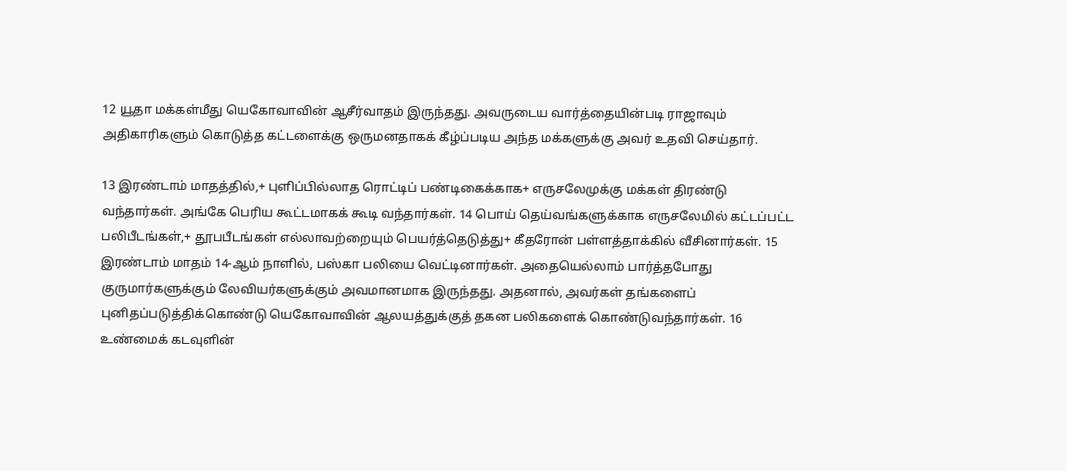12 யூதா மக்கள்மீது யெகோவாவின் ஆசீர்வாதம் இருந்தது. அவருடைய வார்த்தையின்படி ராஜாவும் அதிகாரிகளும் கொடுத்த கட்டளைக்கு ஒருமனதாகக் கீழ்ப்படிய அந்த மக்களுக்கு அவர் உதவி செய்தார்.

13 இரண்டாம் மாதத்தில்,+ புளிப்பில்லாத ரொட்டிப் பண்டிகைக்காக+ எருசலேமுக்கு மக்கள் திரண்டு வந்தார்கள். அங்கே பெரிய கூட்டமாகக் கூடி வந்தார்கள். 14 பொய் தெய்வங்களுக்காக எருசலேமில் கட்டப்பட்ட பலிபீடங்கள்,+ தூபபீடங்கள் எல்லாவற்றையும் பெயர்த்தெடுத்து+ கீதரோன் பள்ளத்தாக்கில் வீசினார்கள். 15 இரண்டாம் மாதம் 14-ஆம் நாளில், பஸ்கா பலியை வெட்டினார்கள். அதையெல்லாம் பார்த்தபோது குருமார்களுக்கும் லேவியர்களுக்கும் அவமானமாக இருந்தது. அதனால், அவர்கள் தங்களைப் புனிதப்படுத்திக்கொண்டு யெகோவாவின் ஆலயத்துக்குத் தகன பலிகளைக் கொண்டுவந்தார்கள். 16 உண்மைக் கடவுளின்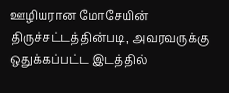ஊழியரான மோசேயின் திருச்சட்டத்தின்படி, அவரவருக்கு ஒதுக்கப்பட்ட இடத்தில்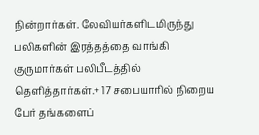நின்றார்கள். லேவியர்களிடமிருந்து பலிகளின் இரத்தத்தை வாங்கி குருமார்கள் பலிபீடத்தில் தெளித்தார்கள்.+ 17 சபையாரில் நிறைய பேர் தங்களைப்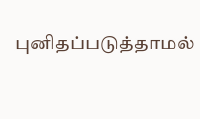புனிதப்படுத்தாமல்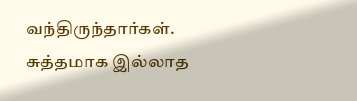வந்திருந்தார்கள். சுத்தமாக இல்லாத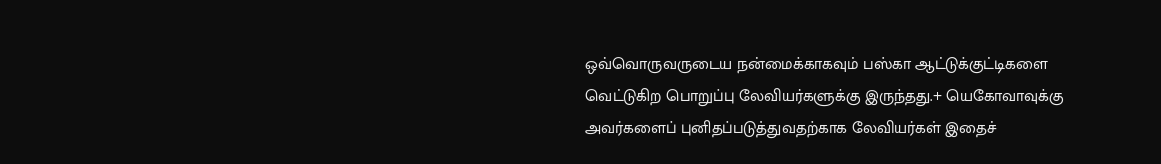ஒவ்வொருவருடைய நன்மைக்காகவும் பஸ்கா ஆட்டுக்குட்டிகளை வெட்டுகிற பொறுப்பு லேவியர்களுக்கு இருந்தது.+ யெகோவாவுக்கு அவர்களைப் புனிதப்படுத்துவதற்காக லேவியர்கள் இதைச்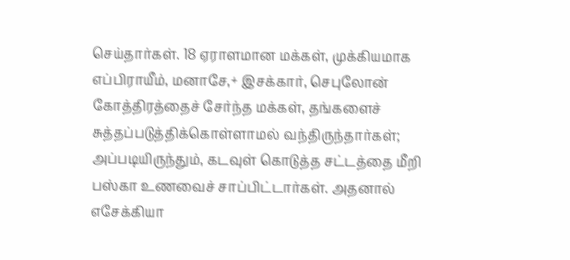செய்தார்கள். 18 ஏராளமான மக்கள், முக்கியமாக எப்பிராயீம், மனாசே,+ இசக்கார், செபுலோன் கோத்திரத்தைச் சேர்ந்த மக்கள், தங்களைச் சுத்தப்படுத்திக்கொள்ளாமல் வந்திருந்தார்கள்; அப்படியிருந்தும், கடவுள் கொடுத்த சட்டத்தை மீறி பஸ்கா உணவைச் சாப்பிட்டார்கள். அதனால் எசேக்கியா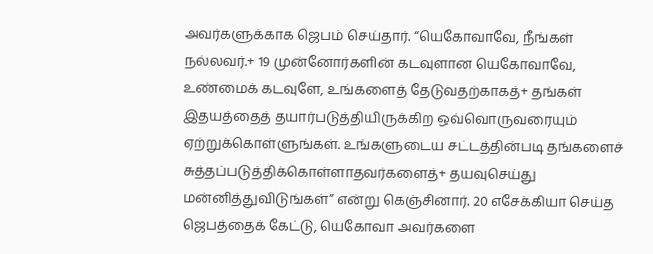அவர்களுக்காக ஜெபம் செய்தார். “யெகோவாவே, நீங்கள் நல்லவர்.+ 19 முன்னோர்களின் கடவுளான யெகோவாவே, உண்மைக் கடவுளே, உங்களைத் தேடுவதற்காகத்+ தங்கள் இதயத்தைத் தயார்படுத்தியிருக்கிற ஒவ்வொருவரையும் ஏற்றுக்கொள்ளுங்கள். உங்களுடைய சட்டத்தின்படி தங்களைச் சுத்தப்படுத்திக்கொள்ளாதவர்களைத்+ தயவுசெய்து மன்னித்துவிடுங்கள்” என்று கெஞ்சினார். 20 எசேக்கியா செய்த ஜெபத்தைக் கேட்டு, யெகோவா அவர்களை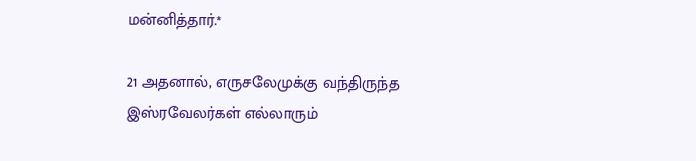மன்னித்தார்.*

21 அதனால், எருசலேமுக்கு வந்திருந்த இஸ்ரவேலர்கள் எல்லாரும்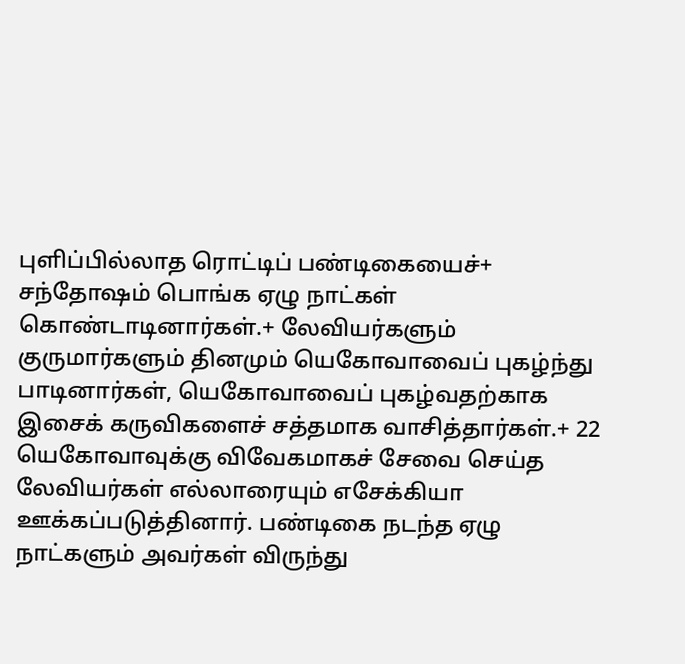புளிப்பில்லாத ரொட்டிப் பண்டிகையைச்+ சந்தோஷம் பொங்க ஏழு நாட்கள் கொண்டாடினார்கள்.+ லேவியர்களும் குருமார்களும் தினமும் யெகோவாவைப் புகழ்ந்து பாடினார்கள், யெகோவாவைப் புகழ்வதற்காக இசைக் கருவிகளைச் சத்தமாக வாசித்தார்கள்.+ 22 யெகோவாவுக்கு விவேகமாகச் சேவை செய்த லேவியர்கள் எல்லாரையும் எசேக்கியா ஊக்கப்படுத்தினார். பண்டிகை நடந்த ஏழு நாட்களும் அவர்கள் விருந்து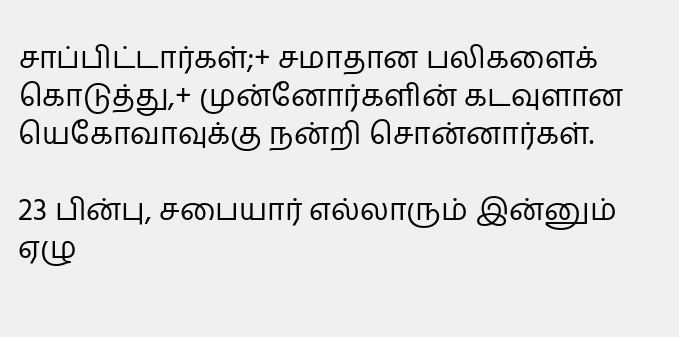சாப்பிட்டார்கள்;+ சமாதான பலிகளைக் கொடுத்து,+ முன்னோர்களின் கடவுளான யெகோவாவுக்கு நன்றி சொன்னார்கள்.

23 பின்பு, சபையார் எல்லாரும் இன்னும் ஏழு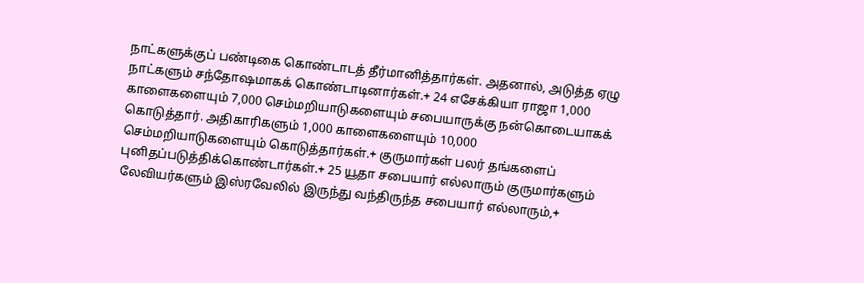நாட்களுக்குப் பண்டிகை கொண்டாடத் தீர்மானித்தார்கள். அதனால், அடுத்த ஏழு நாட்களும் சந்தோஷமாகக் கொண்டாடினார்கள்.+ 24 எசேக்கியா ராஜா 1,000 காளைகளையும் 7,000 செம்மறியாடுகளையும் சபையாருக்கு நன்கொடையாகக் கொடுத்தார். அதிகாரிகளும் 1,000 காளைகளையும் 10,000 செம்மறியாடுகளையும் கொடுத்தார்கள்.+ குருமார்கள் பலர் தங்களைப் புனிதப்படுத்திக்கொண்டார்கள்.+ 25 யூதா சபையார் எல்லாரும் குருமார்களும் லேவியர்களும் இஸ்ரவேலில் இருந்து வந்திருந்த சபையார் எல்லாரும்,+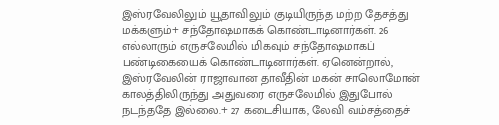இஸ்ரவேலிலும் யூதாவிலும் குடியிருந்த மற்ற தேசத்து மக்களும்+ சந்தோஷமாகக் கொண்டாடினார்கள். 26 எல்லாரும் எருசலேமில் மிகவும் சந்தோஷமாகப் பண்டிகையைக் கொண்டாடினார்கள். ஏனென்றால், இஸ்ரவேலின் ராஜாவான தாவீதின் மகன் சாலொமோன் காலத்திலிருந்து அதுவரை எருசலேமில் இதுபோல் நடந்ததே இல்லை.+ 27 கடைசியாக, லேவி வம்சத்தைச்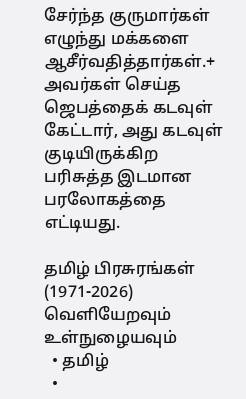சேர்ந்த குருமார்கள் எழுந்து மக்களை ஆசீர்வதித்தார்கள்.+ அவர்கள் செய்த ஜெபத்தைக் கடவுள் கேட்டார், அது கடவுள் குடியிருக்கிற பரிசுத்த இடமான பரலோகத்தை எட்டியது.

தமிழ் பிரசுரங்கள் (1971-2026)
வெளியேறவும்
உள்நுழையவும்
  • தமிழ்
  •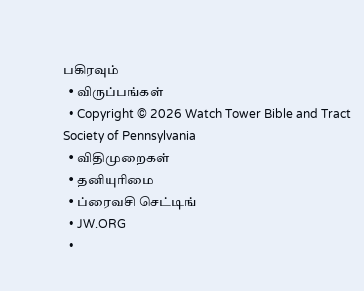பகிரவும்
  • விருப்பங்கள்
  • Copyright © 2026 Watch Tower Bible and Tract Society of Pennsylvania
  • விதிமுறைகள்
  • தனியுரிமை
  • ப்ரைவசி செட்டிங்
  • JW.ORG
  •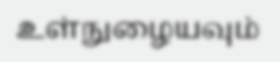உள்நுழையவும்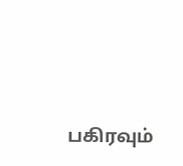பகிரவும்